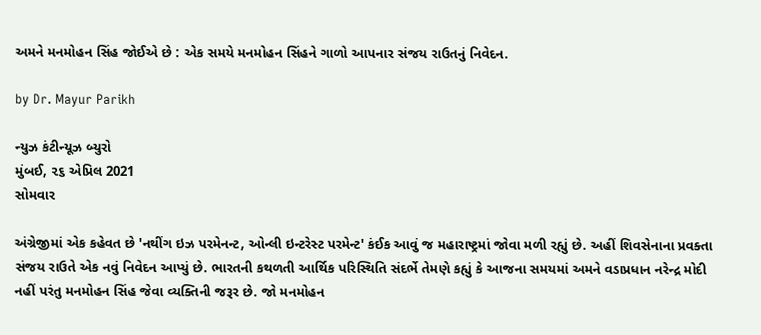અમને મનમોહન સિંહ જોઈએ છે : એક સમયે મનમોહન સિંહને ગાળો આપનાર સંજય રાઉતનું નિવેદન.

by Dr. Mayur Parikh

ન્યુઝ કંટીન્યૂઝ બ્યુરો
મુંબઈ, ૨૬ એપ્રિલ 2021
સોમવાર

અંગ્રેજીમાં એક કહેવત છે 'નથીંગ ઇઝ પરમેનન્ટ, ઓન્લી ઇન્ટરેસ્ટ પરમેન્ટ' કંઈક આવું જ મહારાષ્ટ્રમાં જોવા મળી રહ્યું છે. અહીં શિવસેનાના પ્રવક્તા સંજય રાઉતે એક નવું નિવેદન આપ્યું છે. ભારતની કથળતી આર્થિક પરિસ્થિતિ સંદર્ભે તેમણે કહ્યું કે આજના સમયમાં અમને વડાપ્રધાન નરેન્દ્ર મોદી નહીં પરંતુ મનમોહન સિંહ જેવા વ્યક્તિની જરૂર છે. જો મનમોહન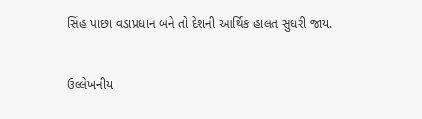સિંહ પાછા વડાપ્રધાન બને તો દેશની આર્થિક હાલત સુધરી જાય.


ઉલ્લેખનીય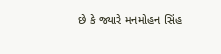છે કે જ્યારે મનમોહન સિંહ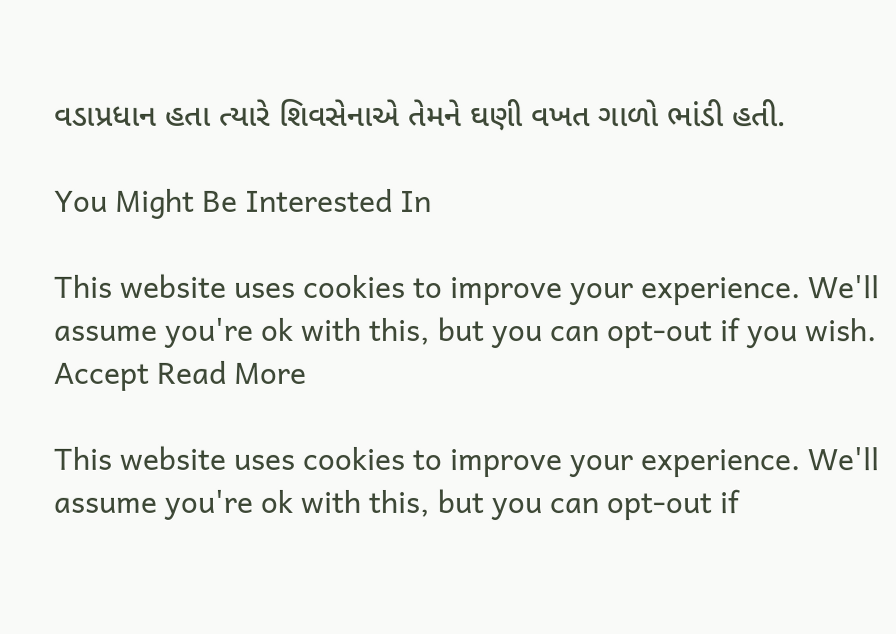વડાપ્રધાન હતા ત્યારે શિવસેનાએ તેમને ઘણી વખત ગાળો ભાંડી હતી.

You Might Be Interested In

This website uses cookies to improve your experience. We'll assume you're ok with this, but you can opt-out if you wish. Accept Read More

This website uses cookies to improve your experience. We'll assume you're ok with this, but you can opt-out if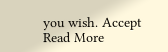you wish. Accept Read More